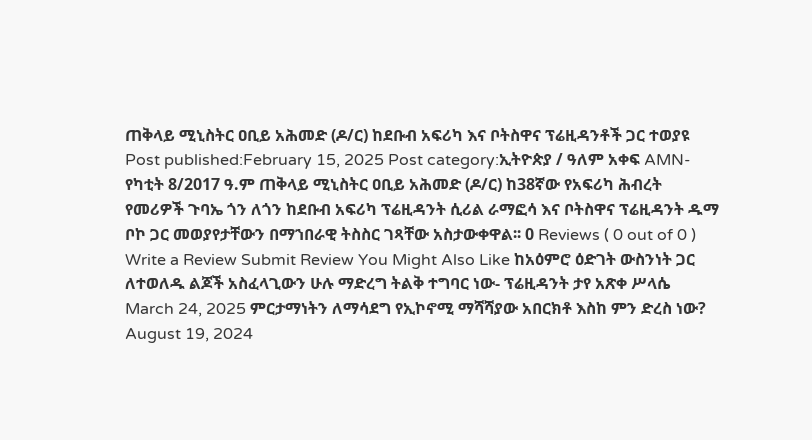ጠቅላይ ሚኒስትር ዐቢይ አሕመድ (ዶ/ር) ከደቡብ አፍሪካ እና ቦትስዋና ፕሬዚዳንቶች ጋር ተወያዩ Post published:February 15, 2025 Post category:ኢትዮጵያ / ዓለም አቀፍ AMN- የካቲት 8/2017 ዓ.ም ጠቅላይ ሚኒስትር ዐቢይ አሕመድ (ዶ/ር) ከ38ኛው የአፍሪካ ሕብረት የመሪዎች ጉባኤ ጎን ለጎን ከደቡብ አፍሪካ ፕሬዚዳንት ሲሪል ራማፎሳ እና ቦትስዋና ፕሬዚዳንት ዱማ ቦኮ ጋር መወያየታቸውን በማኀበራዊ ትስስር ገጻቸው አስታውቀዋል፡፡ 0 Reviews ( 0 out of 0 ) Write a Review Submit Review You Might Also Like ከአዕምሮ ዕድገት ውስንነት ጋር ለተወለዱ ልጆች አስፈላጊውን ሁሉ ማድረግ ትልቅ ተግባር ነው- ፕሬዚዳንት ታየ አጽቀ ሥላሴ March 24, 2025 ምርታማነትን ለማሳደግ የኢኮኖሚ ማሻሻያው አበርክቶ እስከ ምን ድረስ ነው? August 19, 2024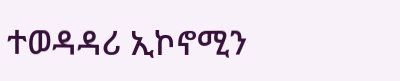ተወዳዳሪ ኢኮኖሚን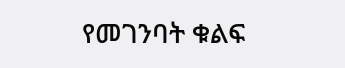የመገንባት ቁልፍ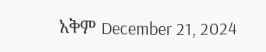አቅም December 21, 2024